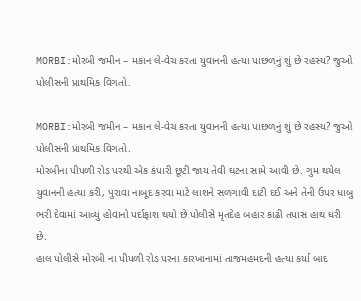MORBI:મોરબી જમીન – મકાન લે-વેચ કરતા યુવાનની હત્યા પાછળનું શું છે રહસ્ય? જુઓ પોલીસની પ્રાથમિક વિગતો.

MORBI:મોરબી જમીન – મકાન લે-વેચ કરતા યુવાનની હત્યા પાછળનું શું છે રહસ્ય? જુઓ પોલીસની પ્રાથમિક વિગતો.
મોરબીના પીપળી રોડ પરથી એક કંપારી છૂટી જાય તેવી ઘટના સામે આવી છે. ગુમ થયેલ યુવાનની હત્યા કરી, પુરાવા નાબૂદ કરવા માટે લાશને સળગાવી દાટી દઈ અને તેની ઉપર ધાબુ ભરી દેવામાં આવ્યું હોવાનો પર્દાફાશ થયો છે પોલીસે મૃતદેહ બહાર કાઢી તપાસ હાથ ધરી છે.
હાલ પોલીસે મોરબી ના પીપળી રોડ પરના કારખાનામાં તાજમહમદની હત્યા કર્યા બાદ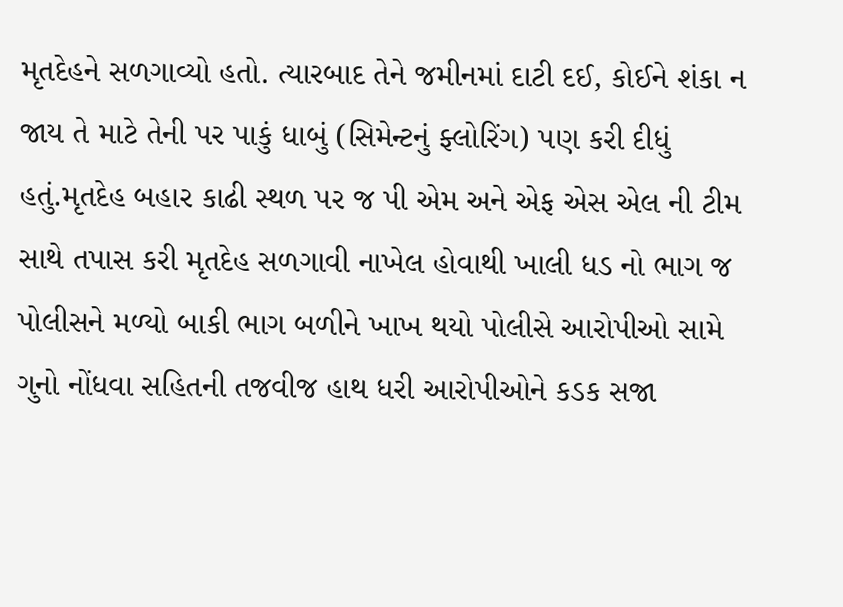મૃતદેહને સળગાવ્યો હતો. ત્યારબાદ તેને જમીનમાં દાટી દઈ, કોઈને શંકા ન જાય તે માટે તેની પર પાકું ધાબું (સિમેન્ટનું ફ્લોરિંગ) પણ કરી દીધું હતું.મૃતદેહ બહાર કાઢી સ્થળ પર જ પી એમ અને એફ એસ એલ ની ટીમ સાથે તપાસ કરી મૃતદેહ સળગાવી નાખેલ હોવાથી ખાલી ધડ નો ભાગ જ પોલીસને મળ્યો બાકી ભાગ બળીને ખાખ થયો પોલીસે આરોપીઓ સામે ગુનો નોંધવા સહિતની તજવીજ હાથ ધરી આરોપીઓને કડક સજા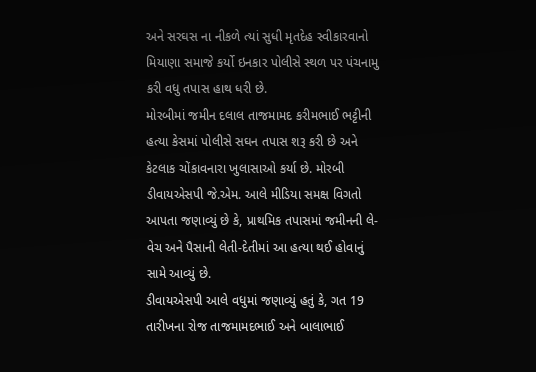અને સરઘસ ના નીકળે ત્યાં સુધી મૃતદેહ સ્વીકારવાનો મિયાણા સમાજે કર્યો ઇનકાર પોલીસે સ્થળ પર પંચનામુ કરી વધુ તપાસ હાથ ધરી છે.
મોરબીમાં જમીન દલાલ તાજમામદ કરીમભાઈ ભટ્ટીની હત્યા કેસમાં પોલીસે સઘન તપાસ શરૂ કરી છે અને કેટલાક ચોંકાવનારા ખુલાસાઓ કર્યા છે. મોરબી ડીવાયએસપી જે.એમ. આલે મીડિયા સમક્ષ વિગતો આપતા જણાવ્યું છે કે, પ્રાથમિક તપાસમાં જમીનની લે-વેચ અને પૈસાની લેતી-દેતીમાં આ હત્યા થઈ હોવાનું સામે આવ્યું છે.
ડીવાયએસપી આલે વધુમાં જણાવ્યું હતું કે, ગત 19 તારીખના રોજ તાજમામદભાઈ અને બાલાભાઈ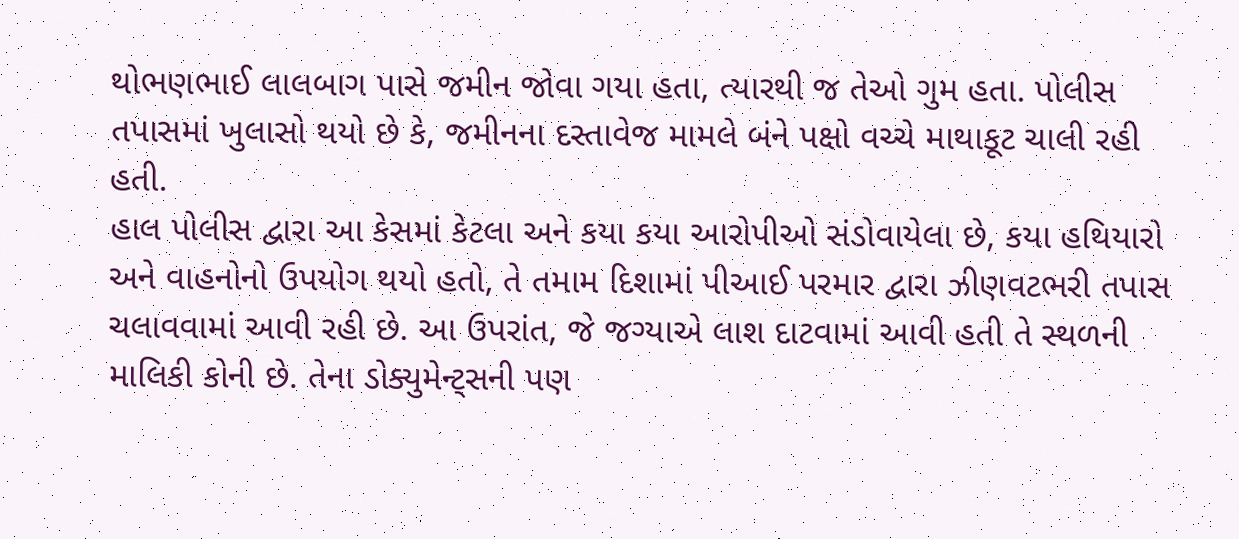થોભણભાઈ લાલબાગ પાસે જમીન જોવા ગયા હતા, ત્યારથી જ તેઓ ગુમ હતા. પોલીસ તપાસમાં ખુલાસો થયો છે કે, જમીનના દસ્તાવેજ મામલે બંને પક્ષો વચ્ચે માથાકૂટ ચાલી રહી હતી.
હાલ પોલીસ દ્વારા આ કેસમાં કેટલા અને કયા કયા આરોપીઓ સંડોવાયેલા છે, કયા હથિયારો અને વાહનોનો ઉપયોગ થયો હતો, તે તમામ દિશામાં પીઆઈ પરમાર દ્વારા ઝીણવટભરી તપાસ ચલાવવામાં આવી રહી છે. આ ઉપરાંત, જે જગ્યાએ લાશ દાટવામાં આવી હતી તે સ્થળની માલિકી કોની છે. તેના ડોક્યુમેન્ટ્સની પણ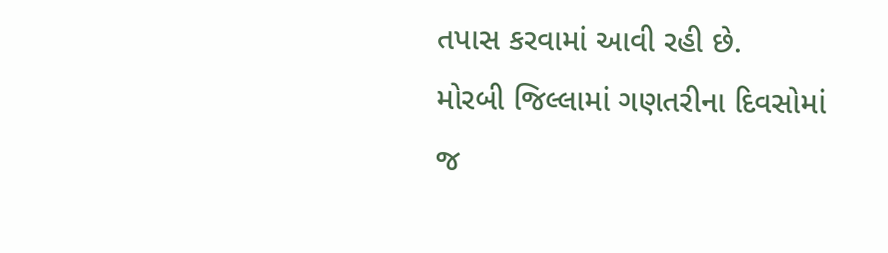તપાસ કરવામાં આવી રહી છે.
મોરબી જિલ્લામાં ગણતરીના દિવસોમાં જ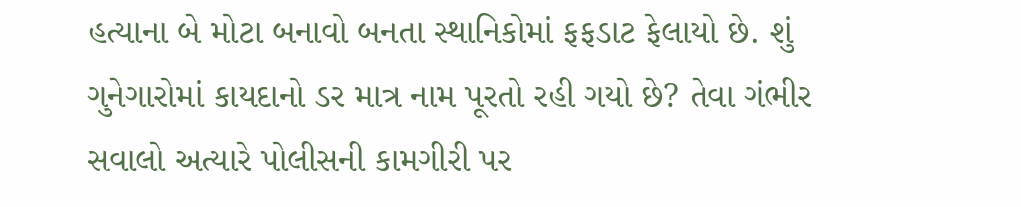હત્યાના બે મોટા બનાવો બનતા સ્થાનિકોમાં ફફડાટ ફેલાયો છે. શું ગુનેગારોમાં કાયદાનો ડર માત્ર નામ પૂરતો રહી ગયો છે? તેવા ગંભીર સવાલો અત્યારે પોલીસની કામગીરી પર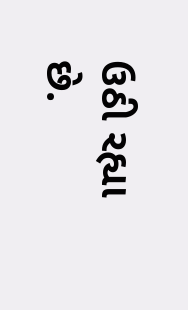ઉઠી રહ્યા છે.